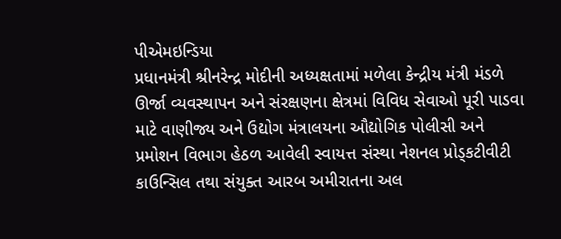પીએમઇન્ડિયા
પ્રધાનમંત્રી શ્રીનરેન્દ્ર મોદીની અધ્યક્ષતામાં મળેલા કેન્દ્રીય મંત્રી મંડળે ઊર્જા વ્યવસ્થાપન અને સંરક્ષણના ક્ષેત્રમાં વિવિધ સેવાઓ પૂરી પાડવા માટે વાણીજ્ય અને ઉદ્યોગ મંત્રાલયના ઔદ્યોગિક પોલીસી અને પ્રમોશન વિભાગ હેઠળ આવેલી સ્વાયત્ત સંસ્થા નેશનલ પ્રોડ્કટીવીટી કાઉન્સિલ તથા સંયુક્ત આરબ અમીરાતના અલ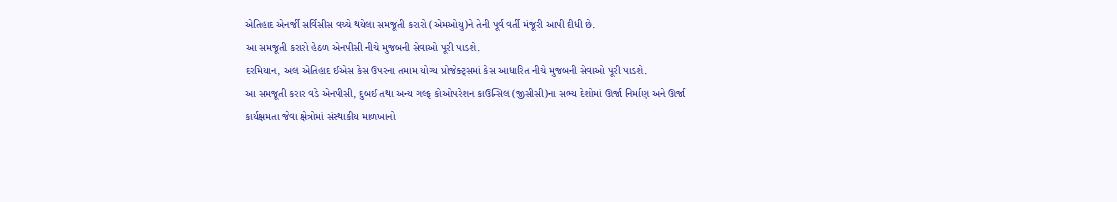એતિહાદ એનર્જી સર્વિસીસ વચ્ચે થયેલા સમજૂતી કરારો (એમઓયુ)ને તેની પૂર્વ વર્તી મંજૂરી આપી દીધી છે.
આ સમજૂતી કરારો હેઠળ એનપીસી નીચે મુજબની સેવાઓ પૂરી પાડશે.
દરમિયાન, અલ એતિહાદ ઈએસ કેસ ઉપરના તમામ યોગ્ય પ્રોજેક્ટ્સમાં કેસ આધારિત નીચે મુજબની સેવાઓ પૂરી પાડશે.
આ સમજૂતી કરાર વડે એનપીસી, દુબઈ તથા અન્ય ગલ્ફ કોઓપરેશન કાઉન્સિલ (જીસીસી)ના સભ્ય દેશોમાં ઊર્જા નિર્માણ અને ઊર્જા કાર્યક્ષમતા જેવા ક્ષેત્રોમાં સંસ્થાકીય માળખાનો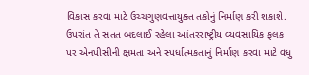વિકાસ કરવા માટે ઉચ્ચગુણવત્તાયુક્ત તકોનું નિર્માણ કરી શકાશે. ઉપરાંત તે સતત બદલાઈ રહેલા આંતરરાષ્ટ્રીય વ્યવસાયિક ફલક પર એનપીસીની ક્ષમતા અને સ્પર્ધાત્મકતાનું નિર્માણ કરવા માટે વધુ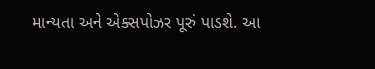માન્યતા અને એક્સપોઝર પૂરું પાડશે. આ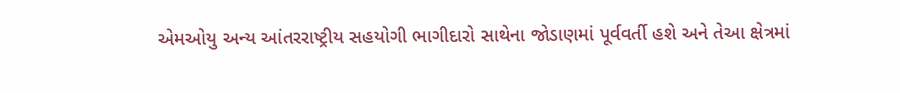એમઓયુ અન્ય આંતરરાષ્ટ્રીય સહયોગી ભાગીદારો સાથેના જોડાણમાં પૂર્વવર્તી હશે અને તેઆ ક્ષેત્રમાં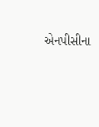એનપીસીના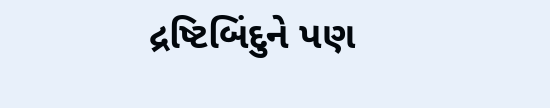દ્રષ્ટિબિંદુને પણ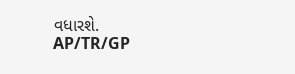વધારશે.
AP/TR/GP